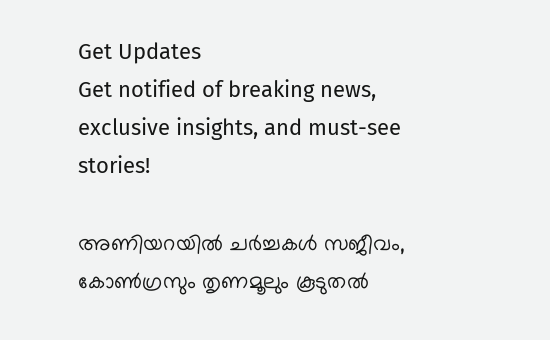Get Updates
Get notified of breaking news, exclusive insights, and must-see stories!

അണിയറയിൽ ചർച്ചകൾ സജീവം, കോൺഗ്രസും തൃണമൂലും കൂടുതൽ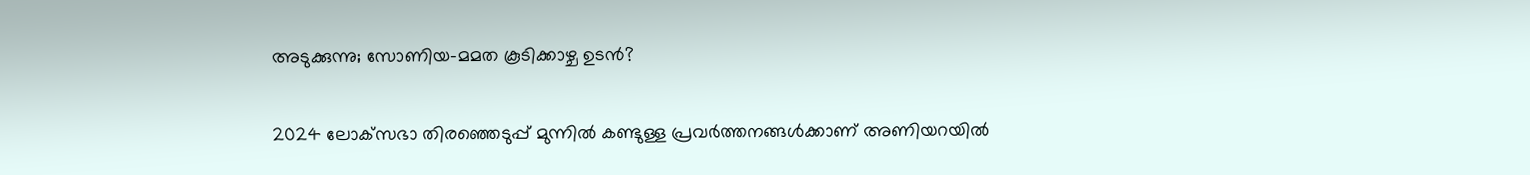അടുക്കുന്നു; സോണിയ-മമത കൂടിക്കാഴ്ച ഉടൻ?

2024 ലോക്‌സഭാ തിരഞ്ഞെടുപ്പ് മുന്നിൽ കണ്ടുള്ള പ്രവർത്തനങ്ങൾക്കാണ് അണിയറയിൽ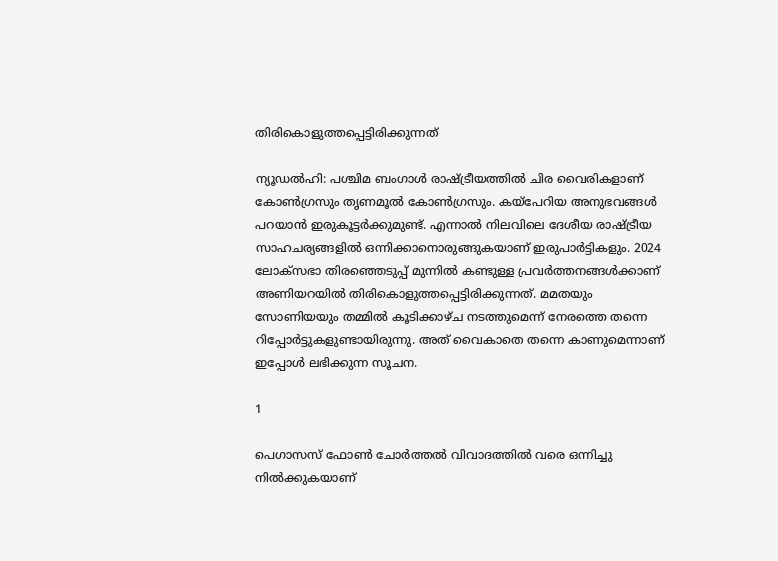തിരികൊളുത്തപ്പെട്ടിരിക്കുന്നത്

ന്യൂഡൽഹി: പശ്ചിമ ബംഗാൾ രാഷ്ട്രീയത്തിൽ ചിര വൈരികളാണ് കോൺഗ്രസും തൃണമൂൽ കോൺഗ്രസും. കയ്പേറിയ അനുഭവങ്ങൾ പറയാൻ ഇരുകൂട്ടർക്കുമുണ്ട്. എന്നാൽ നിലവിലെ ദേശീയ രാഷ്ട്രീയ സാഹചര്യങ്ങളിൽ ഒന്നിക്കാനൊരുങ്ങുകയാണ് ഇരുപാർട്ടികളും. 2024 ലോക്‌സഭാ തിരഞ്ഞെടുപ്പ് മുന്നിൽ കണ്ടുള്ള പ്രവർത്തനങ്ങൾക്കാണ് അണിയറയിൽ തിരികൊളുത്തപ്പെട്ടിരിക്കുന്നത്. മമതയും സോണിയയും തമ്മിൽ കൂടിക്കാഴ്ച നടത്തുമെന്ന് നേരത്തെ തന്നെ റിപ്പോർട്ടുകളുണ്ടായിരുന്നു. അത് വൈകാതെ തന്നെ കാണുമെന്നാണ് ഇപ്പോൾ ലഭിക്കുന്ന സൂചന.

1

പെഗാസസ് ഫോൺ ചോർത്തൽ വിവാദത്തിൽ വരെ ഒന്നിച്ചു നിൽക്കുകയാണ്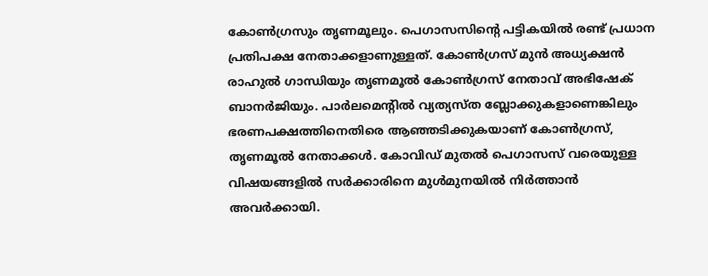കോൺഗ്രസും തൃണമൂലും. പെഗാസസിന്റെ പട്ടികയിൽ രണ്ട് പ്രധാന പ്രതിപക്ഷ നേതാക്കളാണുള്ളത്. കോൺഗ്രസ് മുൻ അധ്യക്ഷൻ രാഹുൽ ഗാന്ധിയും തൃണമൂൽ കോൺഗ്രസ് നേതാവ് അഭിഷേക് ബാനർജിയും. പാർലമെന്റിൽ വ്യത്യസ്ത ബ്ലോക്കുകളാണെങ്കിലും ഭരണപക്ഷത്തിനെതിരെ ആഞ്ഞടിക്കുകയാണ് കോൺഗ്രസ്, തൃണമൂൽ നേതാക്കൾ. കോവിഡ് മുതൽ പെഗാസസ് വരെയുള്ള വിഷയങ്ങളിൽ സർക്കാരിനെ മുൾമുനയിൽ നിർത്താൻ അവർക്കായി.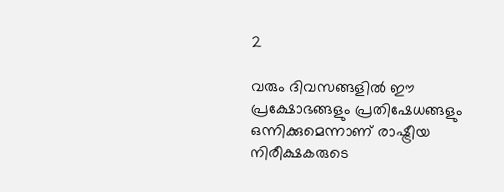2

വരും ദിവസങ്ങളിൽ ഈ പ്രക്ഷോഭങ്ങളും പ്രതിഷേധങ്ങളും ഒന്നിക്കുമെന്നാണ് രാഷ്ട്രീയ നിരീക്ഷകരുടെ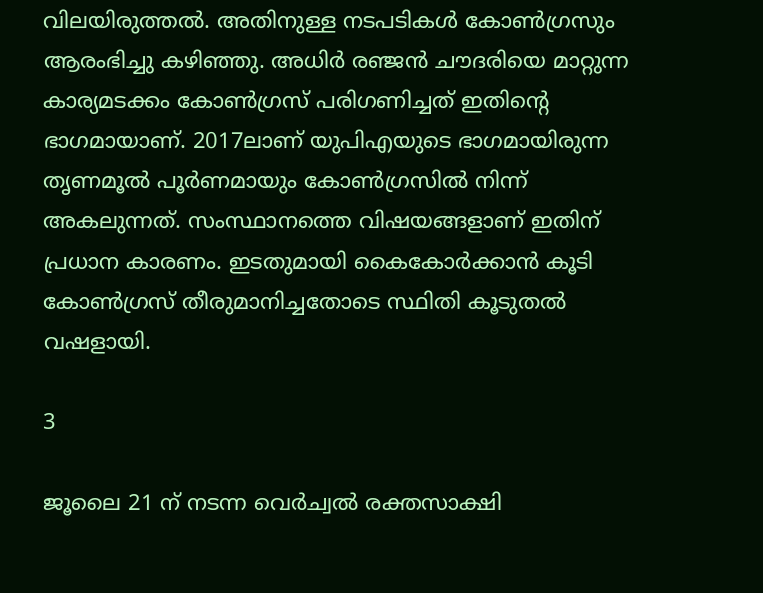വിലയിരുത്തൽ. അതിനുള്ള നടപടികൾ കോൺഗ്രസും ആരംഭിച്ചു കഴിഞ്ഞു. അധിർ രഞ്ജൻ ചൗദരിയെ മാറ്റുന്ന കാര്യമടക്കം കോൺഗ്രസ് പരിഗണിച്ചത് ഇതിന്റെ ഭാഗമായാണ്. 2017ലാണ് യുപിഎയുടെ ഭാഗമായിരുന്ന തൃണമൂൽ പൂർണമായും കോൺഗ്രസിൽ നിന്ന് അകലുന്നത്. സംസ്ഥാനത്തെ വിഷയങ്ങളാണ് ഇതിന് പ്രധാന കാരണം. ഇടതുമായി കൈകോർക്കാൻ കൂടി കോൺഗ്രസ് തീരുമാനിച്ചതോടെ സ്ഥിതി കൂടുതൽ വഷളായി.

3

ജൂലൈ 21 ന് നടന്ന വെർച്വൽ രക്തസാക്ഷി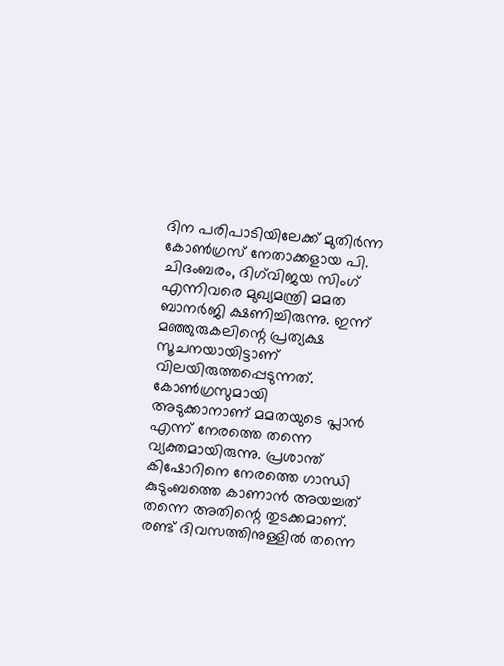ദിന പരിപാടിയിലേക്ക് മുതിർന്ന കോൺഗ്രസ് നേതാക്കളായ പി. ചിദംബരം, ദിഗ്‌വിജയ സിംഗ് എന്നിവരെ മുഖ്യമന്ത്രി മമത ബാനർജി ക്ഷണിച്ചിരുന്നു. ഇന്ന് മഞ്ഞുരുകലിന്റെ പ്രത്യക്ഷ സൂചനയായിട്ടാണ് വിലയിരുത്തപ്പെടുന്നത്. കോണ്‍ഗ്രസുമായി അടുക്കാനാണ് മമതയുടെ പ്ലാന്‍ എന്ന് നേരത്തെ തന്നെ വ്യക്തമായിരുന്നു. പ്രശാന്ത് കിഷോറിനെ നേരത്തെ ഗാന്ധി കുടുംബത്തെ കാണാന്‍ അയച്ചത് തന്നെ അതിന്റെ തുടക്കമാണ്. രണ്ട് ദിവസത്തിനുള്ളിൽ തന്നെ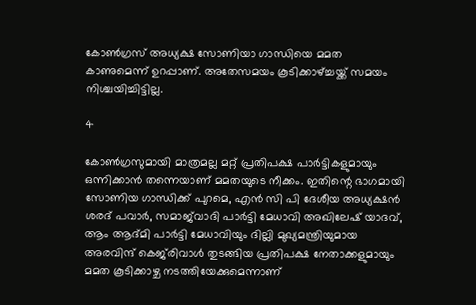കോണ്‍ഗ്രസ് അധ്യക്ഷ സോണിയാ ഗാന്ധിയെ മമത കാണുമെന്ന് ഉറപ്പാണ്. അതേസമയം കൂടിക്കാഴ്ച്ചയ്ക്ക് സമയം നിശ്ചയിച്ചിട്ടില്ല.

4

കോൺഗ്രസുമായി മാത്രമല്ല മറ്റ് പ്രതിപക്ഷ പാർട്ടികളുമായും ഒന്നിക്കാൻ തന്നെയാണ് മമതയുടെ നീക്കം. ഇതിന്റെ ഭാഗമായി സോണിയ ഗാന്ധിക്ക് പുറമെ, എന്‍ സി പി ദേശീയ അധ്യക്ഷന്‍ ശരദ് പവാർ, സമാജ്‌വാദി പാർട്ടി മേധാവി അഖിലേഷ് യാദവ്, ആം ആദ്മി പാർട്ടി മേധാവിയും ദില്ലി മുഖ്യമന്ത്രിയുമായ അരവിന്ദ് കെജ്‌രിവാൾ തുടങ്ങിയ പ്രതിപക്ഷ നേതാക്കളുമായും മമത കൂടിക്കാഴ്ച നടത്തിയേക്കുമെന്നാണ്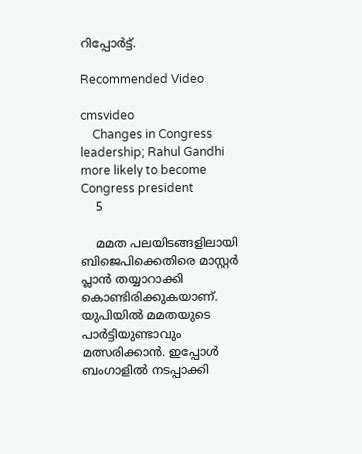റിപ്പോർട്ട്.

Recommended Video

cmsvideo
    Changes in Congress leadership; Rahul Gandhi more likely to become Congress president
    5

    മമത പലയിടങ്ങളിലായി ബിജെപിക്കെതിരെ മാസ്റ്റര്‍ പ്ലാന്‍ തയ്യാറാക്കി കൊണ്ടിരിക്കുകയാണ്. യുപിയില്‍ മമതയുടെ പാര്‍ട്ടിയുണ്ടാവും മത്സരിക്കാന്‍. ഇപ്പോള്‍ ബംഗാളില്‍ നടപ്പാക്കി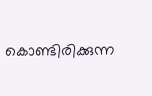കൊണ്ടിരിക്കുന്ന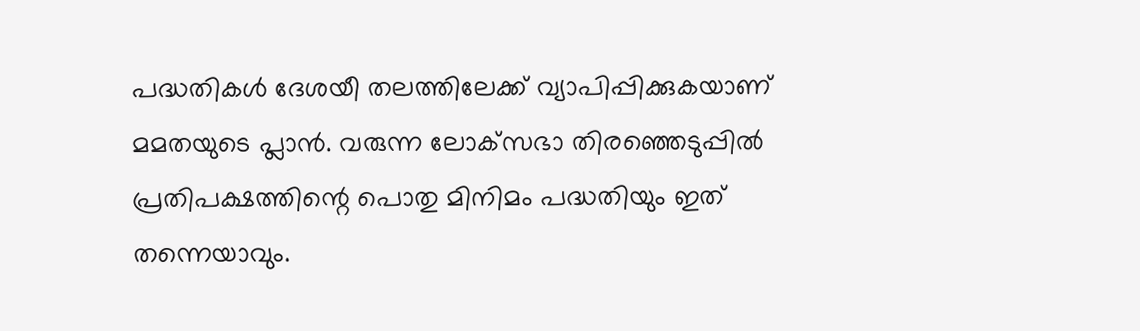പദ്ധതികള്‍ ദേശയീ തലത്തിലേക്ക് വ്യാപിപ്പിക്കുകയാണ് മമതയുടെ പ്ലാന്‍. വരുന്ന ലോക്‌സഭാ തിരഞ്ഞെടുപ്പില്‍ പ്രതിപക്ഷത്തിന്റെ പൊതു മിനിമം പദ്ധതിയും ഇത് തന്നെയാവും.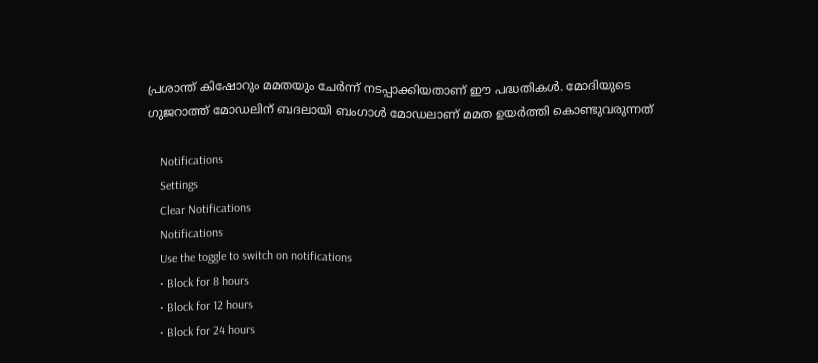പ്രശാന്ത് കിഷോറും മമതയും ചേര്‍ന്ന് നടപ്പാക്കിയതാണ് ഈ പദ്ധതികള്‍. മോദിയുടെ ഗുജറാത്ത് മോഡലിന് ബദലായി ബംഗാള്‍ മോഡലാണ് മമത ഉയര്‍ത്തി കൊണ്ടുവരുന്നത്

    Notifications
    Settings
    Clear Notifications
    Notifications
    Use the toggle to switch on notifications
    • Block for 8 hours
    • Block for 12 hours
    • Block for 24 hours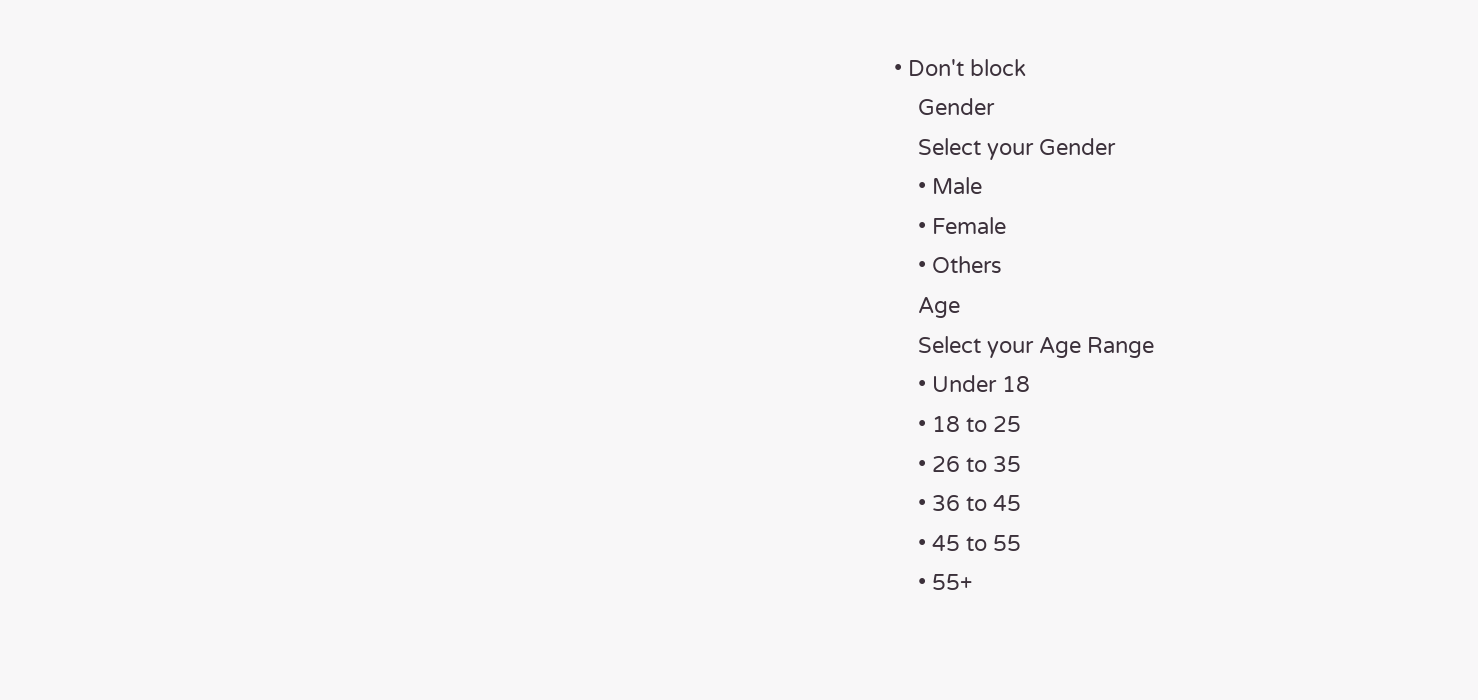• Don't block
    Gender
    Select your Gender
    • Male
    • Female
    • Others
    Age
    Select your Age Range
    • Under 18
    • 18 to 25
    • 26 to 35
    • 36 to 45
    • 45 to 55
    • 55+